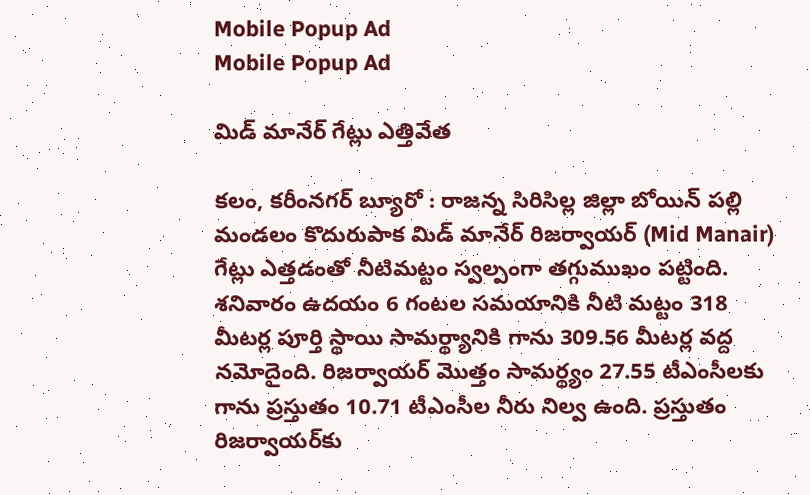Mobile Popup Ad
Mobile Popup Ad

మిడ్ మానేర్ గేట్లు ఎత్తివేత

కలం, కరీంనగర్ బ్యూరో : రాజన్న సిరిసిల్ల జిల్లా బోయిన్ పల్లి మండలం కొదురుపాక మిడ్ మానేర్ రిజర్వాయర్ (Mid Manair) గేట్లు ఎత్తడంతో నీటిమట్టం స్వల్పంగా తగ్గుముఖం పట్టింది. శనివారం ఉదయం 6 గంటల సమయానికి నీటి మట్టం 318 మీటర్ల పూర్తి స్థాయి సామర్థ్యానికి గాను 309.56 మీటర్ల వద్ద నమోదైంది. రిజర్వాయర్ మొత్తం సామర్థ్యం 27.55 టీఎంసీలకు గాను ప్రస్తుతం 10.71 టీఎంసీల నీరు నిల్వ ఉంది. ప్రస్తుతం రిజర్వాయర్‌కు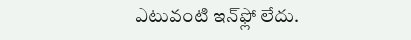ఎటువంటి ఇన్‌ఫ్లో లేదు.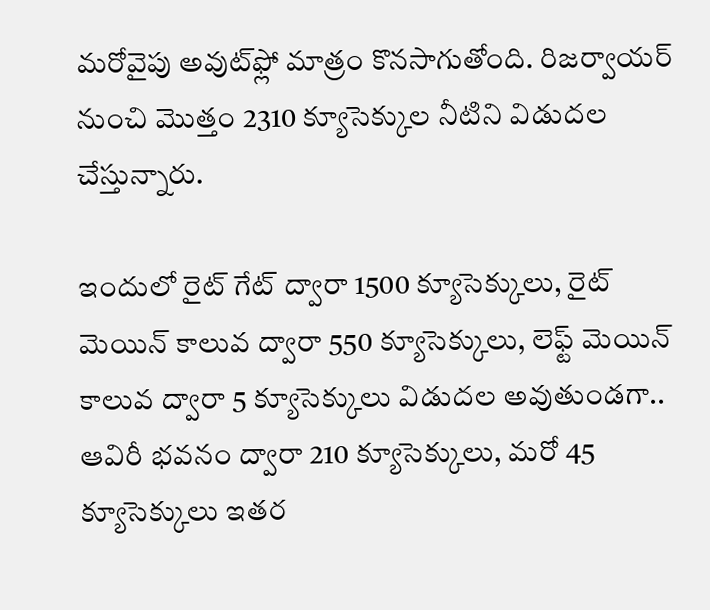మరోవైపు అవుట్‌ఫ్లో మాత్రం కొనసాగుతోంది. రిజర్వాయర్ నుంచి మొత్తం 2310 క్యూసెక్కుల నీటిని విడుదల చేస్తున్నారు.

ఇందులో రైట్ గేట్ ద్వారా 1500 క్యూసెక్కులు, రైట్ మెయిన్ కాలువ ద్వారా 550 క్యూసెక్కులు, లెఫ్ట్ మెయిన్ కాలువ ద్వారా 5 క్యూసెక్కులు విడుదల అవుతుండగా.. ఆవిరీ భవనం ద్వారా 210 క్యూసెక్కులు, మరో 45 క్యూసెక్కులు ఇతర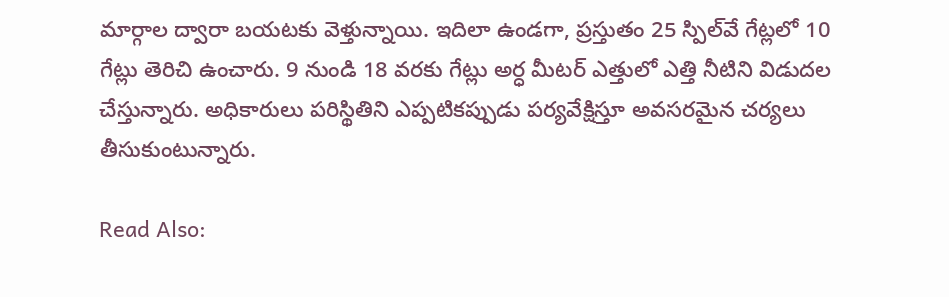మార్గాల ద్వారా బయటకు వెళ్తున్నాయి. ఇదిలా ఉండగా, ప్రస్తుతం 25 స్పిల్‌వే గేట్లలో 10 గేట్లు తెరిచి ఉంచారు. 9 నుండి 18 వరకు గేట్లు అర్ధ మీటర్ ఎత్తులో ఎత్తి నీటిని విడుదల చేస్తున్నారు. అధికారులు పరిస్థితిని ఎప్పటికప్పుడు పర్యవేక్షిస్తూ అవసరమైన చర్యలు తీసుకుంటున్నారు.

Read Also: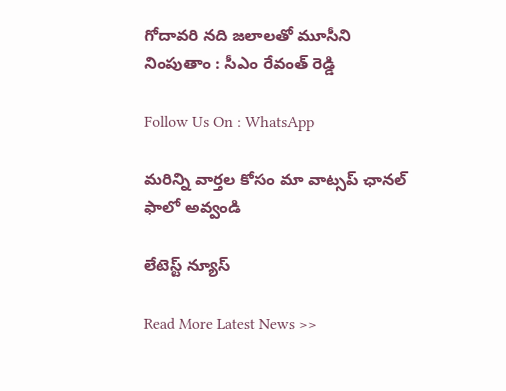గోదావరి నది జలాలతో మూసీని నింపుతాం : సీఎం రేవంత్ రెడ్డి

Follow Us On : WhatsApp

మ‌రిన్ని వార్త‌ల కోసం మా వాట్స‌ప్ ఛాన‌ల్ ఫాలో అవ్వండి

లేటెస్ట్ న్యూస్‌

Read More Latest News >>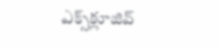ఎక్స్‌క్లూజివ్‌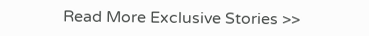Read More Exclusive Stories >>